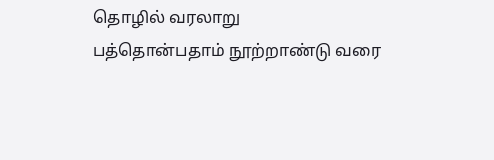தொழில் வரலாறு
பத்தொன்பதாம் நூற்றாண்டு வரை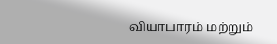வியாபாரம் மற்றும்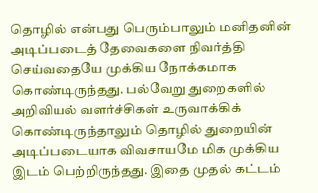தொழில் என்பது பெரும்பாலும் மனிதனின் அடிப்படைத் தேவைகளை நிவர்த்தி செய்வதையே முக்கிய நோக்கமாக கொண்டிருந்தது. பல்வேறு துறைகளில் அறிவியல் வளர்ச்சிகள் உருவாக்கிக் கொண்டிருந்தாலும் தொழில் துறையின் அடிப்படையாக விவசாயமே மிக முக்கிய இடம் பெற்றிருந்தது. இதை முதல் கட்டம்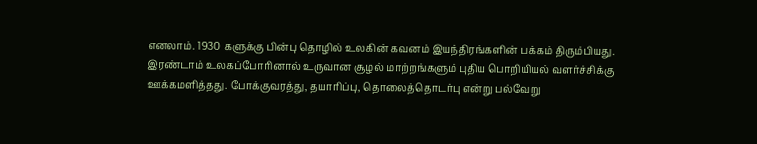எனலாம். 1930 களுக்கு பின்பு தொழில் உலகின் கவனம் இயந்திரங்களின் பக்கம் திரும்பியது. இரண்டாம் உலகப்போரினால் உருவான சூழல் மாற்றங்களும் புதிய பொறியியல் வளர்ச்சிக்கு ஊக்கமளித்தது. போக்குவரத்து, தயாரிப்பு, தொலைத்தொடர்பு என்று பல்வேறு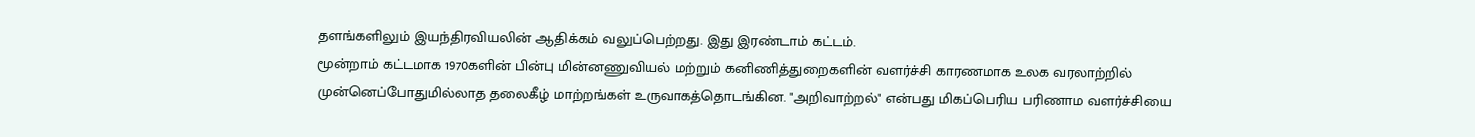தளங்களிலும் இயந்திரவியலின் ஆதிக்கம் வலுப்பெற்றது. இது இரண்டாம் கட்டம்.
மூன்றாம் கட்டமாக 1970களின் பின்பு மின்னணுவியல் மற்றும் கனிணித்துறைகளின் வளர்ச்சி காரணமாக உலக வரலாற்றில் முன்னெப்போதுமில்லாத தலைகீழ் மாற்றங்கள் உருவாகத்தொடங்கின. "அறிவாற்றல்" என்பது மிகப்பெரிய பரிணாம வளர்ச்சியை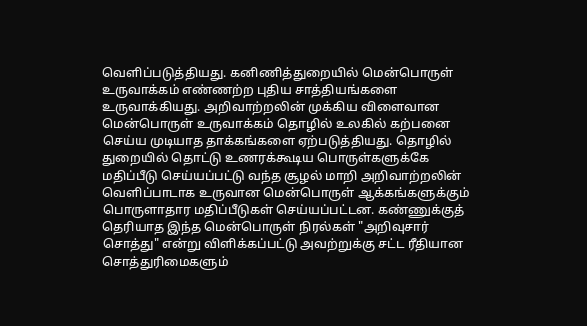வெளிப்படுத்தியது. கனிணித்துறையில் மென்பொருள் உருவாக்கம் எண்ணற்ற புதிய சாத்தியங்களை உருவாக்கியது. அறிவாற்றலின் முக்கிய விளைவான மென்பொருள் உருவாக்கம் தொழில் உலகில் கற்பனை செய்ய முடியாத தாக்கங்களை ஏற்படுத்தியது. தொழில் துறையில் தொட்டு உணரக்கூடிய பொருள்களுக்கே மதிப்பீடு செய்யப்பட்டு வந்த சூழல் மாறி அறிவாற்றலின் வெளிப்பாடாக உருவான மென்பொருள் ஆக்கங்களுக்கும் பொருளாதார மதிப்பீடுகள் செய்யப்பட்டன. கண்ணுக்குத் தெரியாத இந்த மென்பொருள் நிரல்கள் "அறிவுசார் சொத்து" என்று விளிக்கப்பட்டு அவற்றுக்கு சட்ட ரீதியான சொத்துரிமைகளும்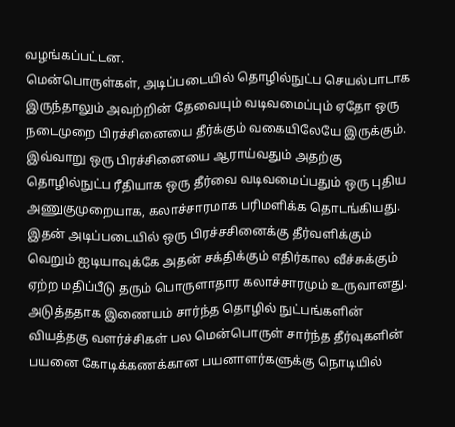வழங்கப்பட்டன.
மென்பொருள்கள், அடிப்படையில் தொழில்நுட்ப செயல்பாடாக இருந்தாலும் அவற்றின் தேவையும் வடிவமைப்பும் ஏதோ ஒரு நடைமுறை பிரச்சினையை தீர்க்கும் வகையிலேயே இருக்கும். இவ்வாறு ஒரு பிரச்சினையை ஆராய்வதும் அதற்கு தொழில்நுட்ப ரீதியாக ஒரு தீர்வை வடிவமைப்பதும் ஒரு புதிய அணுகுமுறையாக, கலாச்சாரமாக பரிமளிக்க தொடங்கியது. இதன் அடிப்படையில் ஒரு பிரச்சசினைக்கு தீர்வளிக்கும் வெறும் ஐடியாவுக்கே அதன் சக்திக்கும் எதிர்கால வீச்சுக்கும் ஏற்ற மதிப்பீடு தரும் பொருளாதார கலாச்சாரமும் உருவானது.
அடுத்ததாக இணையம் சார்ந்த தொழில் நுட்பங்களின் வியத்தகு வளர்ச்சிகள் பல மென்பொருள் சார்ந்த தீர்வுகளின் பயனை கோடிக்கணக்கான பயனாளர்களுக்கு நொடியில்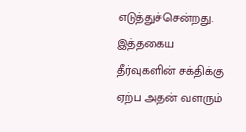எடுத்துச்சென்றது. இத்தகைய தீர்வுகளின் சக்திக்கு ஏற்ப அதன் வளரும்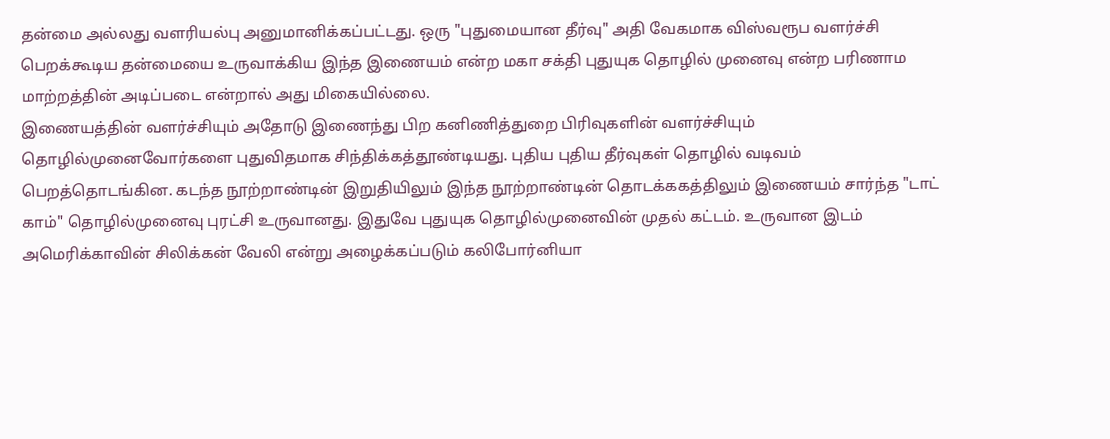தன்மை அல்லது வளரியல்பு அனுமானிக்கப்பட்டது. ஒரு "புதுமையான தீர்வு" அதி வேகமாக விஸ்வரூப வளர்ச்சி பெறக்கூடிய தன்மையை உருவாக்கிய இந்த இணையம் என்ற மகா சக்தி புதுயுக தொழில் முனைவு என்ற பரிணாம மாற்றத்தின் அடிப்படை என்றால் அது மிகையில்லை.
இணையத்தின் வளர்ச்சியும் அதோடு இணைந்து பிற கனிணித்துறை பிரிவுகளின் வளர்ச்சியும் தொழில்முனைவோர்களை புதுவிதமாக சிந்திக்கத்தூண்டியது. புதிய புதிய தீர்வுகள் தொழில் வடிவம் பெறத்தொடங்கின. கடந்த நூற்றாண்டின் இறுதியிலும் இந்த நூற்றாண்டின் தொடக்ககத்திலும் இணையம் சார்ந்த "டாட் காம்" தொழில்முனைவு புரட்சி உருவானது. இதுவே புதுயுக தொழில்முனைவின் முதல் கட்டம். உருவான இடம் அமெரிக்காவின் சிலிக்கன் வேலி என்று அழைக்கப்படும் கலிபோர்னியா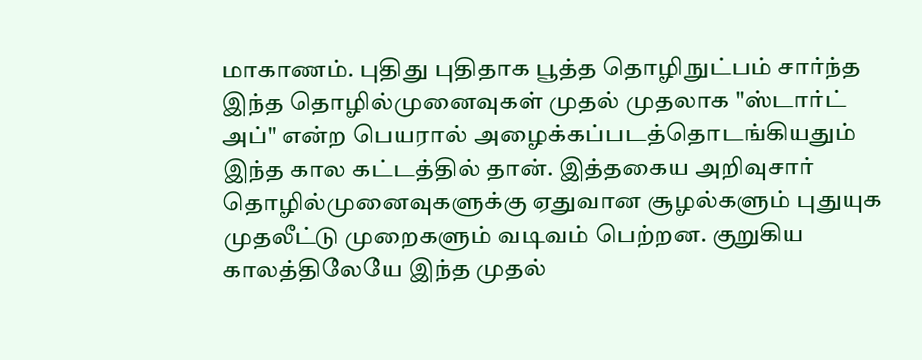மாகாணம். புதிது புதிதாக பூத்த தொழிநுட்பம் சார்ந்த இந்த தொழில்முனைவுகள் முதல் முதலாக "ஸ்டார்ட் அப்" என்ற பெயரால் அழைக்கப்படத்தொடங்கியதும் இந்த கால கட்டத்தில் தான். இத்தகைய அறிவுசார் தொழில்முனைவுகளுக்கு ஏதுவான சூழல்களும் புதுயுக முதலீட்டு முறைகளும் வடிவம் பெற்றன. குறுகிய காலத்திலேயே இந்த முதல்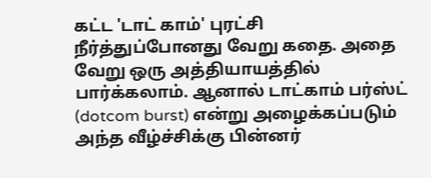கட்ட 'டாட் காம்' புரட்சி நீர்த்துப்போனது வேறு கதை. அதை வேறு ஒரு அத்தியாயத்தில் பார்க்கலாம். ஆனால் டாட்காம் பர்ஸ்ட் (dotcom burst) என்று அழைக்கப்படும் அந்த வீழ்ச்சிக்கு பின்னர்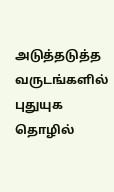அடுத்தடுத்த வருடங்களில் புதுயுக தொழில்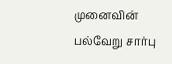முனைவின் பல்வேறு சார்பு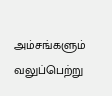அம்சங்களும் வலுப்பெற்று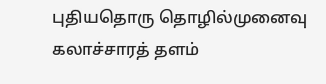புதியதொரு தொழில்முனைவு கலாச்சாரத் தளம்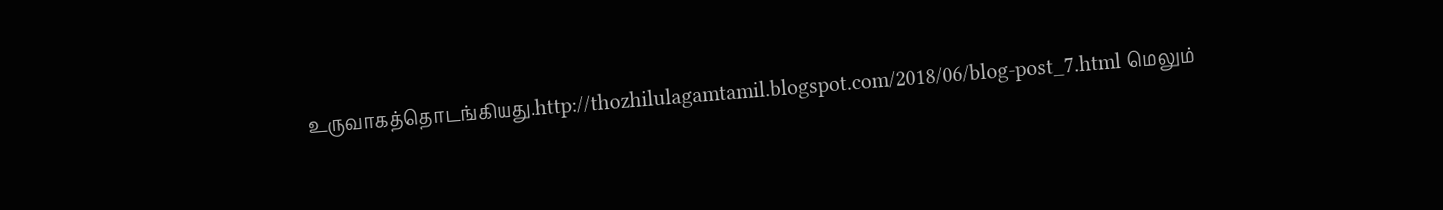உருவாகத்தொடங்கியது.http://thozhilulagamtamil.blogspot.com/2018/06/blog-post_7.html மெலும்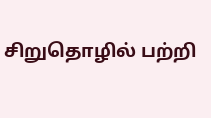சிறுதொழில் பற்றி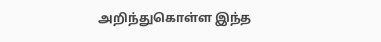அறிந்துகொள்ள இந்த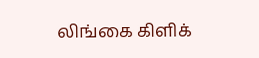லிங்கை கிளிக்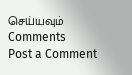செய்யவும்
Comments
Post a Comment